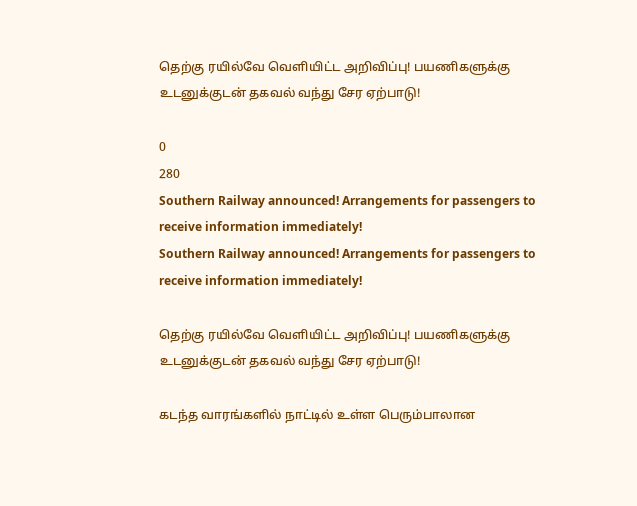தெற்கு ரயில்வே வெளியிட்ட அறிவிப்பு! பயணிகளுக்கு உடனுக்குடன் தகவல் வந்து சேர ஏற்பாடு!

0
280
Southern Railway announced! Arrangements for passengers to receive information immediately!
Southern Railway announced! Arrangements for passengers to receive information immediately!

தெற்கு ரயில்வே வெளியிட்ட அறிவிப்பு! பயணிகளுக்கு உடனுக்குடன் தகவல் வந்து சேர ஏற்பாடு!

கடந்த வாரங்களில் நாட்டில் உள்ள பெரும்பாலான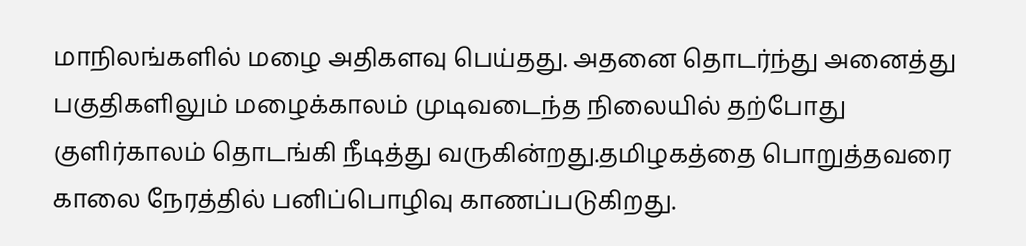மாநிலங்களில் மழை அதிகளவு பெய்தது. அதனை தொடர்ந்து அனைத்து பகுதிகளிலும் மழைக்காலம் முடிவடைந்த நிலையில் தற்போது குளிர்காலம் தொடங்கி நீடித்து வருகின்றது.தமிழகத்தை பொறுத்தவரை காலை நேரத்தில் பனிப்பொழிவு காணப்படுகிறது.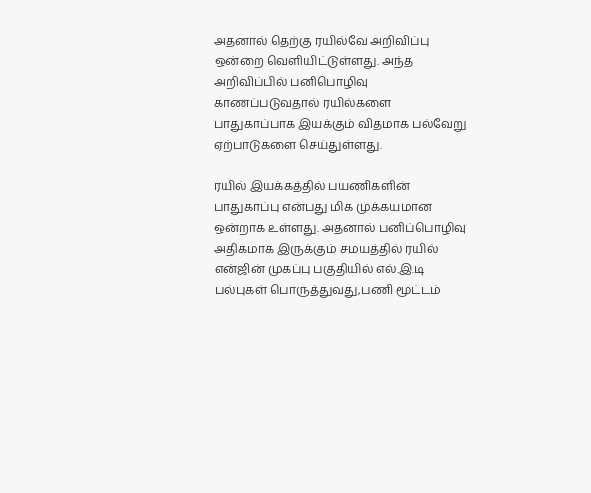அதனால் தெற்கு ரயில்வே அறிவிப்பு ஒன்றை வெளியிட்டுள்ளது. அந்த அறிவிப்பில் பனிபொழிவு காணப்படுவதால் ரயில்களை பாதுகாப்பாக இயக்கும் விதமாக பல்வேறு ஏற்பாடுகளை செய்துள்ளது.

ரயில் இயக்கத்தில் பயணிகளின் பாதுகாப்பு என்பது மிக முக்கயமான ஒன்றாக உள்ளது. அதனால் பனிப்பொழிவு அதிகமாக இருக்கும் சமயத்தில் ரயில் என்ஜின் முகப்பு பகுதியில் எல்.இ.டி பல்புகள் பொருத்துவது,பணி மூட்டம்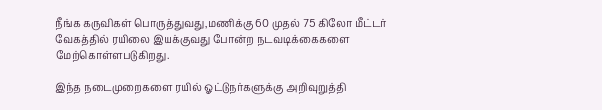நீங்க கருவிகள் பொருத்துவது,மணிக்கு 60 முதல் 75 கிலோ மீட்டர் வேகத்தில் ரயிலை இயக்குவது போன்ற நடவடிக்கைகளை மேற்கொள்ளபடுகிறது.

இந்த நடைமுறைகளை ரயில் ஓட்டுநர்களுக்கு அறிவுறுத்தி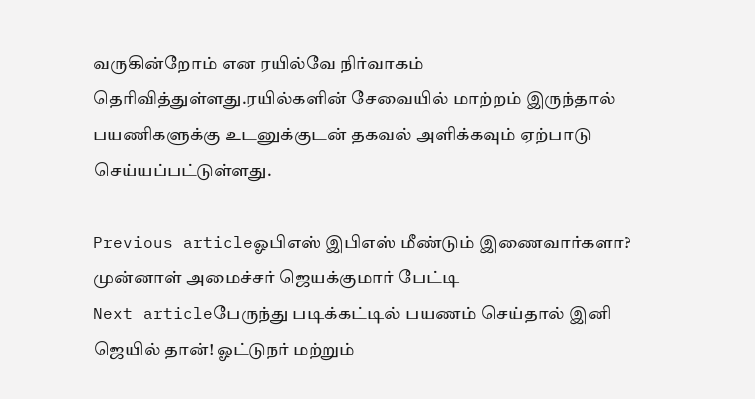வருகின்றோம் என ரயில்வே நிர்வாகம் தெரிவித்துள்ளது.ரயில்களின் சேவையில் மாற்றம் இருந்தால் பயணிகளுக்கு உடனுக்குடன் தகவல் அளிக்கவும் ஏற்பாடு செய்யப்பட்டுள்ளது.

Previous articleஓபிஎஸ் இபிஎஸ் மீண்டும் இணைவார்களா? முன்னாள் அமைச்சர் ஜெயக்குமார் பேட்டி
Next articleபேருந்து படிக்கட்டில் பயணம் செய்தால் இனி ஜெயில் தான்! ஓட்டுநர் மற்றும்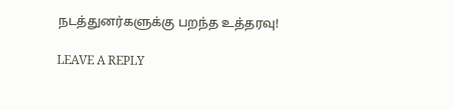நடத்துனர்களுக்கு பறந்த உத்தரவு!

LEAVE A REPLY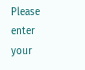Please enter your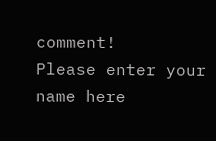comment!
Please enter your name here